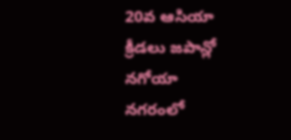20వ ఆసియా క్రీడలు జపాన్లో నగోయా నగరంలో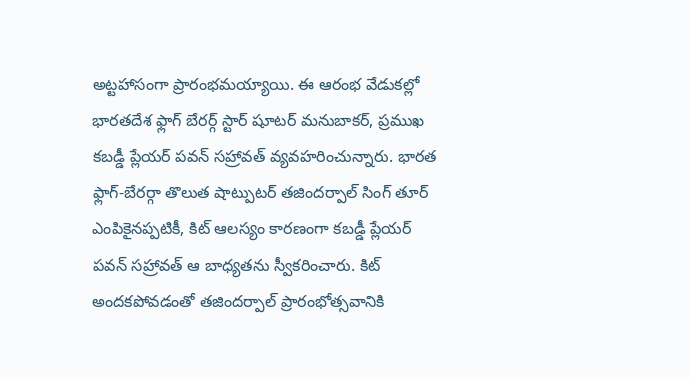అట్టహాసంగా ప్రారంభమయ్యాయి. ఈ ఆరంభ వేడుకల్లో భారతదేశ ఫ్లాగ్ బేరర్గ్ స్టార్ షూటర్ మనుబాకర్, ప్రముఖ కబడ్డీ ప్లేయర్ పవన్ సహ్రావత్ వ్యవహరించున్నారు. భారత ఫ్లాగ్-బేరర్గా తొలుత షాట్పుటర్ తజిందర్పాల్ సింగ్ తూర్ ఎంపికైనప్పటికీ, కిట్ ఆలస్యం కారణంగా కబడ్డీ ప్లేయర్ పవన్ సహ్రావత్ ఆ బాధ్యతను స్వీకరించారు. కిట్ అందకపోవడంతో తజిందర్పాల్ ప్రారంభోత్సవానికి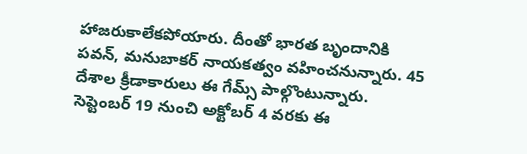హాజరుకాలేకపోయారు. దీంతో భారత బృందానికి పవన్, మనుబాకర్ నాయకత్వం వహించనున్నారు. 45 దేశాల క్రీడాకారులు ఈ గేమ్స్ పాల్గొంటున్నారు. సెప్టెంబర్ 19 నుంచి అక్టోబర్ 4 వరకు ఈ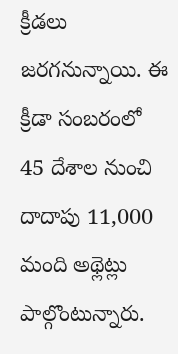క్రీడలు జరగనున్నాయి. ఈ క్రీడా సంబరంలో 45 దేశాల నుంచి దాదాపు 11,000 మంది అథ్లెట్లు పాల్గొంటున్నారు.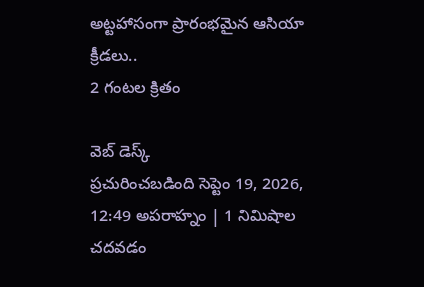అట్టహాసంగా ప్రారంభమైన ఆసియా క్రీడలు..
2 గంటల క్రితం

వెబ్ డెస్క్
ప్రచురించబడింది సెప్టెం 19, 2026, 12:49 అపరాహ్నం | 1 నిమిషాల చదవడం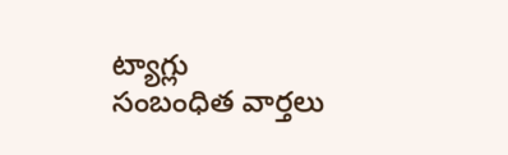ట్యాగ్లు
సంబంధిత వార్తలు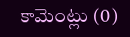కామెంట్లు (0)